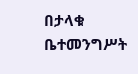በታላቁ ቤተመንግሥት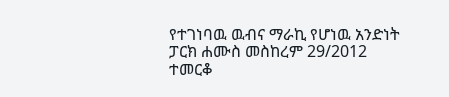የተገነባዉ ዉብና ማራኪ የሆነዉ አንድነት ፓርክ ሐሙስ መስከረም 29/2012 ተመርቆ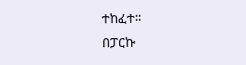ተከፈተ።
በፓርኩ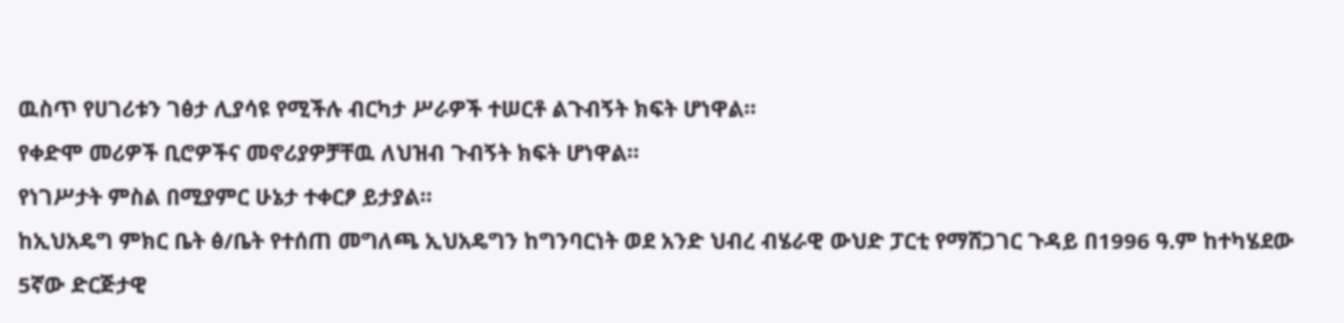ዉስጥ የሀገሪቱን ገፅታ ሊያሳዩ የሚችሉ ብርካታ ሥራዎች ተሠርቶ ልጉብኝት ክፍት ሆነዋል።
የቀድሞ መሪዎች ቢሮዎችና መኖሪያዎቻቸዉ ለህዝብ ጉብኝት ክፍት ሆነዋል።
የነገሥታት ምስል በሚያምር ሁኔታ ተቀርፆ ይታያል።
ከኢህአዴግ ምክር ቤት ፅ/ቤት የተሰጠ መግለጫ ኢህአዴግን ከግንባርነት ወደ አንድ ህብረ ብሄራዊ ውህድ ፓርቲ የማሸጋገር ጉዳይ በ1996 ዓ.ም ከተካሄደው 5ኛው ድርጅታዊ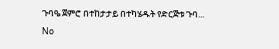ጉባዔ ጀምሮ በተከታታይ በተካሄዱት የድርጅቱ ጉባ...
No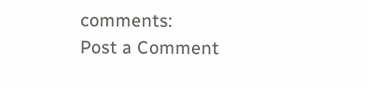comments:
Post a Comment